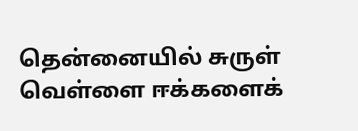தென்னையில் சுருள் வெள்ளை ஈக்களைக்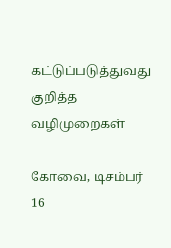கட்டுப்படுத்துவது குறித்த வழிமுறைகள்

கோவை, டிசம்பர் 16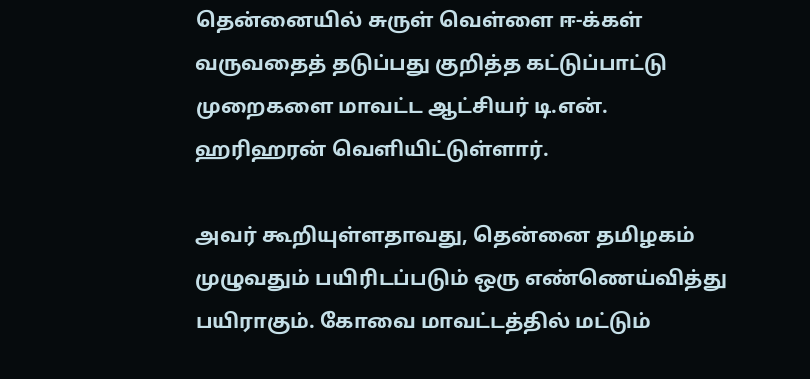தென்னையில் சுருள் வெள்ளை ஈ-க்கள் வருவதைத் தடுப்பது குறித்த கட்டுப்பாட்டு முறைகளை மாவட்ட ஆட்சியர் டி.என். ஹரிஹரன் வெளியிட்டுள்ளார்.

அவர் கூறியுள்ளதாவது, தென்னை தமிழகம் முழுவதும் பயிரிடப்படும் ஒரு எண்ணெய்வித்து பயிராகும். கோவை மாவட்டத்தில் மட்டும்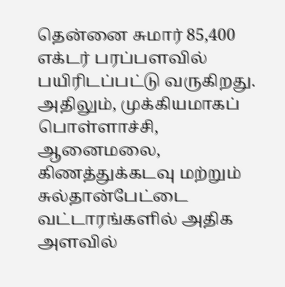தென்னை சுமார் 85,400 எக்டர் பரப்பளவில் பயிரிடப்பட்டு வருகிறது. அதிலும், முக்கியமாகப் பொள்ளாச்சி, ஆனைமலை, கிணத்துக்கடவு மற்றும் சுல்தான்பேட்டை வட்டாரங்களில் அதிக அளவில்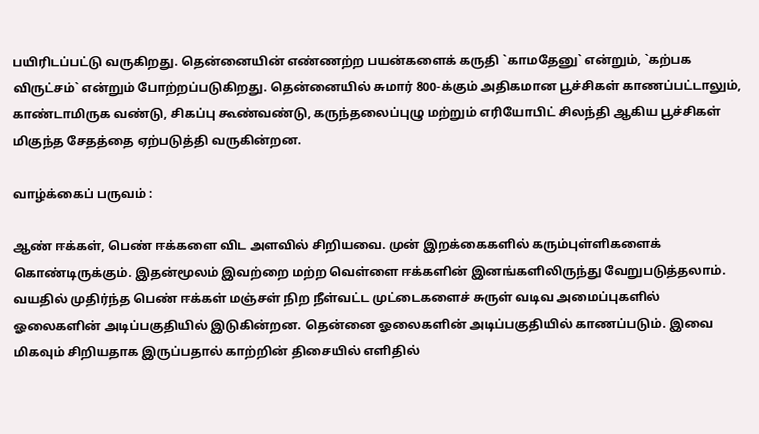பயிரிடப்பட்டு வருகிறது. தென்னையின் எண்ணற்ற பயன்களைக் கருதி `காமதேனு` என்றும், `கற்பக விருட்சம்` என்றும் போற்றப்படுகிறது. தென்னையில் சுமார் 800-க்கும் அதிகமான பூச்சிகள் காணப்பட்டாலும், காண்டாமிருக வண்டு, சிகப்பு கூண்வண்டு, கருந்தலைப்புழு மற்றும் எரியோபிட் சிலந்தி ஆகிய பூச்சிகள் மிகுந்த சேதத்தை ஏற்படுத்தி வருகின்றன.

வாழ்க்கைப் பருவம் :

ஆண் ஈக்கள், பெண் ஈக்களை விட அளவில் சிறியவை. முன் இறக்கைகளில் கரும்புள்ளிகளைக் கொண்டிருக்கும். இதன்மூலம் இவற்றை மற்ற வெள்ளை ஈக்களின் இனங்களிலிருந்து வேறுபடுத்தலாம். வயதில் முதிர்ந்த பெண் ஈக்கள் மஞ்சள் நிற நீள்வட்ட முட்டைகளைச் சுருள் வடிவ அமைப்புகளில் ஓலைகளின் அடிப்பகுதியில் இடுகின்றன. தென்னை ஓலைகளின் அடிப்பகுதியில் காணப்படும். இவை மிகவும் சிறியதாக இருப்பதால் காற்றின் திசையில் எளிதில்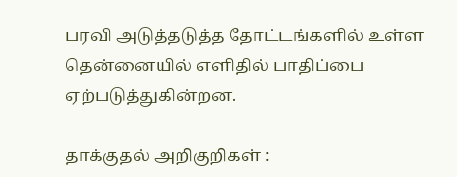பரவி அடுத்தடுத்த தோட்டங்களில் உள்ள தென்னையில் எளிதில் பாதிப்பை ஏற்படுத்துகின்றன.

தாக்குதல் அறிகுறிகள் :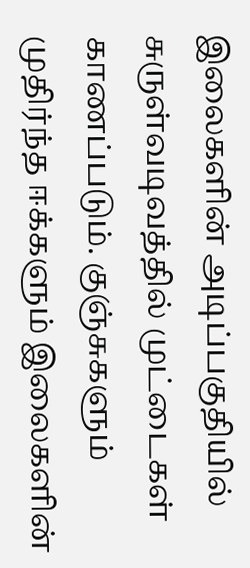இலைகளின் அடிப்பகுதியில் சுருள்வடிவத்தில் முட்டைகள் காணப்படும். குஞ்சுகளும் முதிர்ந்த ஈக்களும் இலைகளின்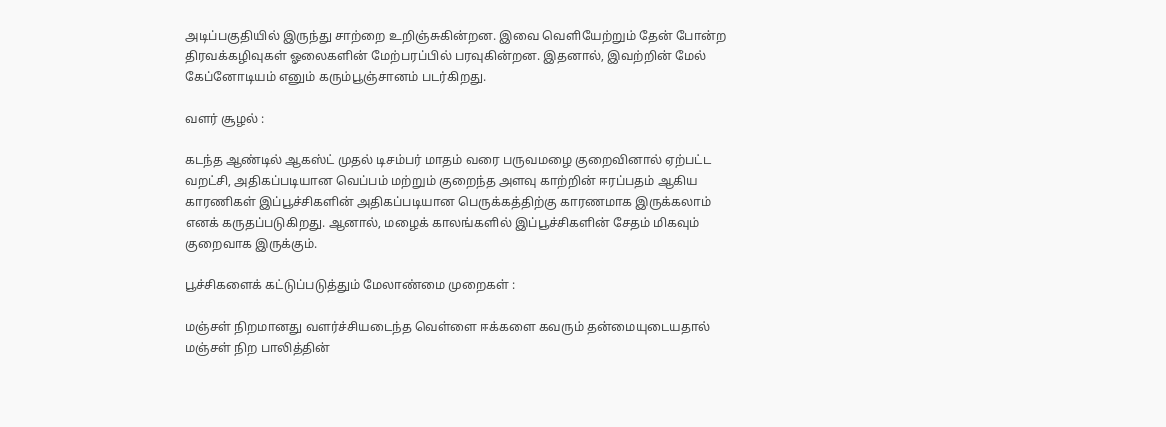அடிப்பகுதியில் இருந்து சாற்றை உறிஞ்சுகின்றன. இவை வெளியேற்றும் தேன் போன்ற திரவக்கழிவுகள் ஓலைகளின் மேற்பரப்பில் பரவுகின்றன. இதனால், இவற்றின் மேல் கேப்னோடியம் எனும் கரும்பூஞ்சானம் படர்கிறது.

வளர் சூழல் :

கடந்த ஆண்டில் ஆகஸ்ட் முதல் டிசம்பர் மாதம் வரை பருவமழை குறைவினால் ஏற்பட்ட வறட்சி, அதிகப்படியான வெப்பம் மற்றும் குறைந்த அளவு காற்றின் ஈரப்பதம் ஆகிய காரணிகள் இப்பூச்சிகளின் அதிகப்படியான பெருக்கத்திற்கு காரணமாக இருக்கலாம் எனக் கருதப்படுகிறது. ஆனால், மழைக் காலங்களில் இப்பூச்சிகளின் சேதம் மிகவும் குறைவாக இருக்கும்.

பூச்சிகளைக் கட்டுப்படுத்தும் மேலாண்மை முறைகள் :

மஞ்சள் நிறமானது வளர்ச்சியடைந்த வெள்ளை ஈக்களை கவரும் தன்மையுடையதால் மஞ்சள் நிற பாலித்தின்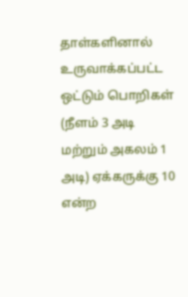தாள்களினால் உருவாக்கப்பட்ட ஒட்டும் பொறிகள் (நீளம் 3 அடி மற்றும் அகலம் 1 அடி) ஏக்கருக்கு 10 என்ற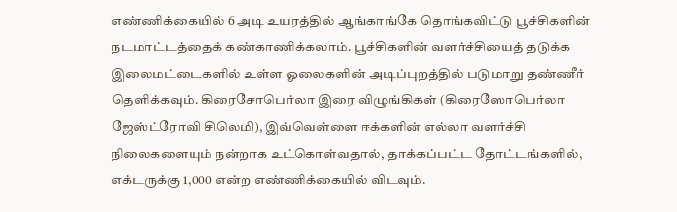எண்ணிக்கையில் 6 அடி உயரத்தில் ஆங்காங்கே தொங்கவிட்டு பூச்சிகளின் நடமாட்டத்தைக் கண்காணிக்கலாம். பூச்சிகளின் வளர்ச்சியைத் தடுக்க இலைமட்டைகளில் உள்ள ஓலைகளின் அடிப்புறத்தில் படுமாறு தண்ணீர் தெளிக்கவும். கிரைசோபெர்லா இரை விழுங்கிகள் (கிரைஸோபெர்லா ஜேஸ்ட்ரோவி சிலெமி), இவ்வெள்ளை ஈக்களின் எல்லா வளர்ச்சி நிலைகளையும் நன்றாக உட்கொள்வதால், தாக்கப்பட்ட தோட்டங்களில், எக்டருக்கு 1,000 என்ற எண்ணிக்கையில் விடவும்.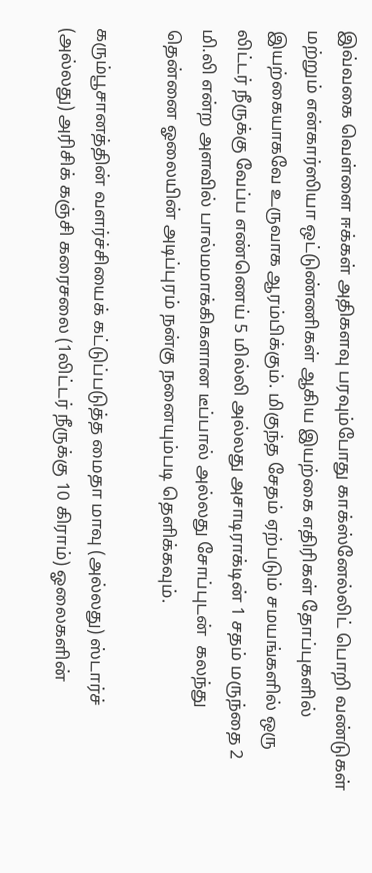இவ்வகை வெள்ளை ஈக்கள் அதிகளவு பரவும்போது காக்ஸ்னேல்லிட் பொறி வண்டுகள் மற்றும் என்கார்ஸியா ஒட்டுண்ணிகள் ஆகிய இயற்கை எதிரிகள் தோப்புகளில் இயற்கையாகவே உருவாக ஆரம்பிக்கும். மிகுந்த சேதம் ஏற்படும் சமயங்களில் ஒரு லிட்டர் நீருக்கு வேப்ப எண்ணெய் 5 மில்லி அல்லது அசாடிராக்டின் 1 சதம் மருந்தை 2 மி.லி என்ற அளவில் பால்மமாக்கிகளான டீப்பால் அல்லது சோப்புடன்  கலந்து தென்னை ஓலையின் அடிப்புரம் நன்கு நனையும்படி தெளிக்கவும்.

கரும்பூசானத்தின் வளர்ச்சியைக் கட்டுப்படுத்த மைதா மாவு (அல்லது) ஸ்டார்ச் (அல்லது) அரிசிக் கஞ்சி கரைசலை (1லிட்டர் நீருக்கு 10 கிராம்) ஓலைகளின்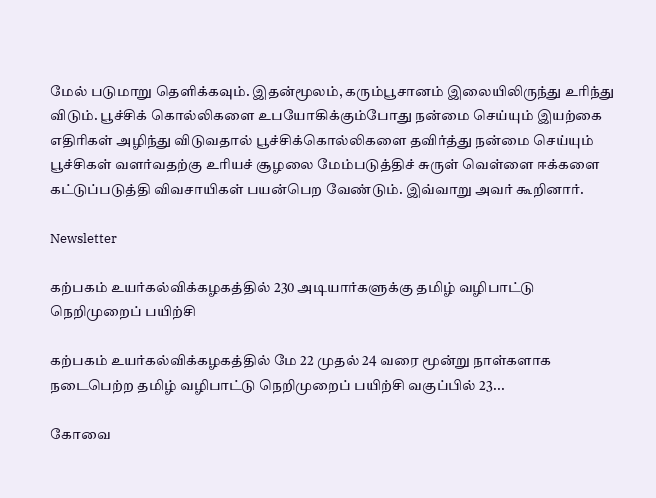மேல் படுமாறு தெளிக்கவும். இதன்மூலம், கரும்பூசானம் இலையிலிருந்து உரிந்து விடும். பூச்சிக் கொல்லிகளை உபயோகிக்கும்போது நன்மை செய்யும் இயற்கை எதிரிகள் அழிந்து விடுவதால் பூச்சிக்கொல்லிகளை தவிர்த்து நன்மை செய்யும் பூச்சிகள் வளர்வதற்கு உரியச் சூழலை மேம்படுத்திச் சுருள் வெள்ளை ஈக்களை கட்டுப்படுத்தி விவசாயிகள் பயன்பெற வேண்டும். இவ்வாறு அவர் கூறினார்.

Newsletter

கற்பகம் உயர்கல்விக்கழகத்தில் 230 அடியார்களுக்கு தமிழ் வழிபாட்டு நெறிமுறைப் பயிற்சி

கற்பகம் உயர்கல்விக்கழகத்தில் மே 22 முதல் 24 வரை மூன்று நாள்களாக நடைபெற்ற தமிழ் வழிபாட்டு நெறிமுறைப் பயிற்சி வகுப்பில் 23...

கோவை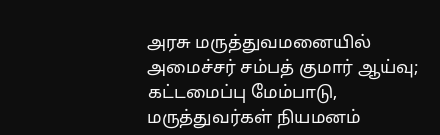அரசு மருத்துவமனையில் அமைச்சர் சம்பத் குமார் ஆய்வு; கட்டமைப்பு மேம்பாடு, மருத்துவர்கள் நியமனம்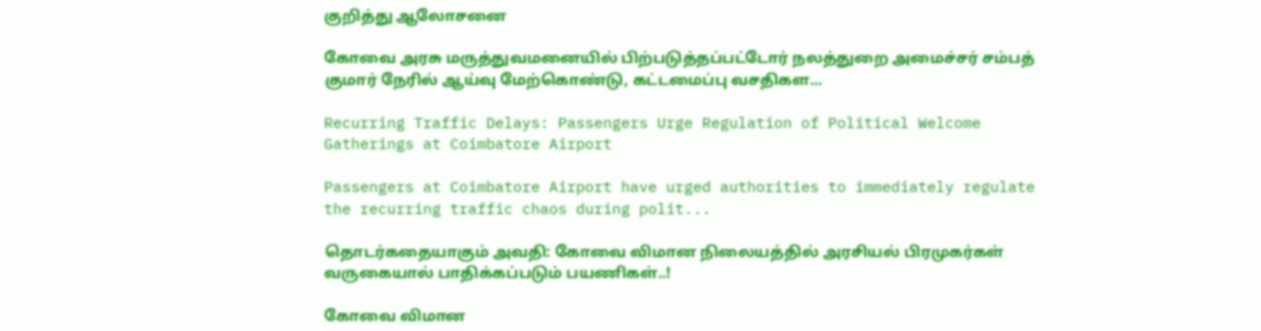குறித்து ஆலோசனை

கோவை அரசு மருத்துவமனையில் பிற்படுத்தப்பட்டோர் நலத்துறை அமைச்சர் சம்பத் குமார் நேரில் ஆய்வு மேற்கொண்டு, கட்டமைப்பு வசதிகள...

Recurring Traffic Delays: Passengers Urge Regulation of Political Welcome Gatherings at Coimbatore Airport

Passengers at Coimbatore Airport have urged authorities to immediately regulate the recurring traffic chaos during polit...

தொடர்கதையாகும் அவதி: கோவை விமான நிலையத்தில் அரசியல் பிரமுகர்கள் வருகையால் பாதிக்கப்படும் பயணிகள்..!

கோவை விமான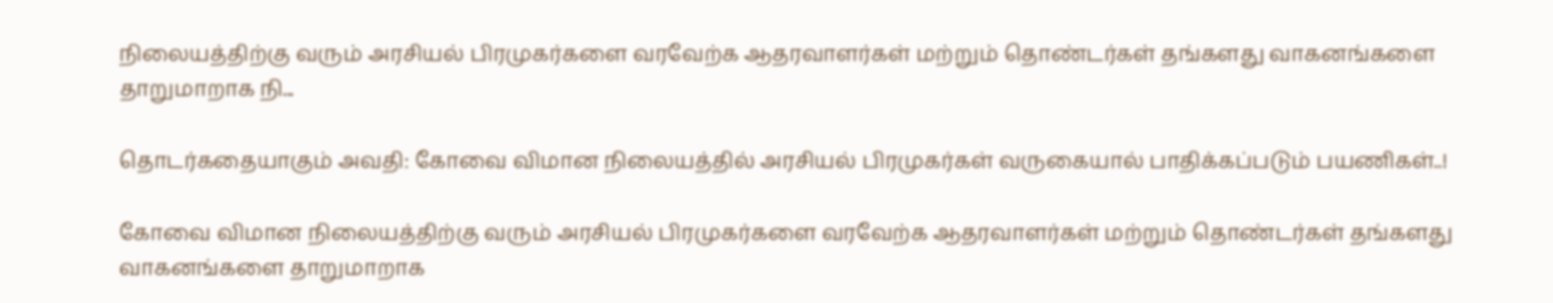நிலையத்திற்கு வரும் அரசியல் பிரமுகர்களை வரவேற்க ஆதரவாளர்கள் மற்றும் தொண்டர்கள் தங்களது வாகனங்களை தாறுமாறாக நி...

தொடர்கதையாகும் அவதி: கோவை விமான நிலையத்தில் அரசியல் பிரமுகர்கள் வருகையால் பாதிக்கப்படும் பயணிகள்..!

கோவை விமான நிலையத்திற்கு வரும் அரசியல் பிரமுகர்களை வரவேற்க ஆதரவாளர்கள் மற்றும் தொண்டர்கள் தங்களது வாகனங்களை தாறுமாறாக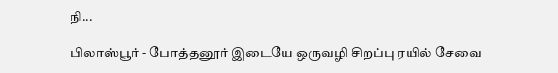நி...

பிலாஸ்பூர் - போத்தனூர் இடையே ஒருவழி சிறப்பு ரயில் சேவை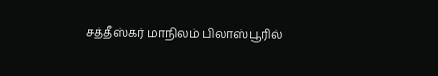சத்தீஸ்கர் மாநிலம் பிலாஸ்பூரில்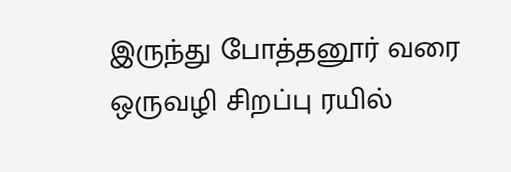இருந்து போத்தனூர் வரை ஒருவழி சிறப்பு ரயில்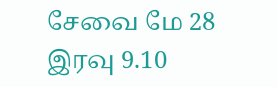சேவை மே 28 இரவு 9.10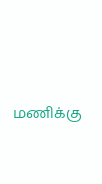மணிக்கு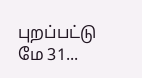புறப்பட்டு மே 31...